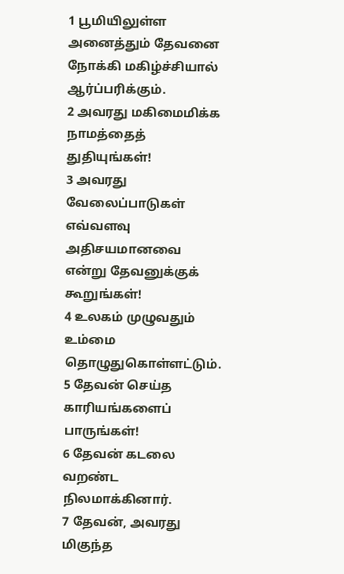1 பூமியிலுள்ள அனைத்தும் தேவனை நோக்கி மகிழ்ச்சியால் ஆர்ப்பரிக்கும்.
2 அவரது மகிமைமிக்க நாமத்தைத் துதியுங்கள்!
3 அவரது வேலைப்பாடுகள் எவ்வளவு அதிசயமானவை என்று தேவனுக்குக் கூறுங்கள்!
4 உலகம் முழுவதும் உம்மை தொழுதுகொள்ளட்டும்.
5 தேவன் செய்த காரியங்களைப் பாருங்கள்!
6 தேவன் கடலை வறண்ட நிலமாக்கினார்.
7 தேவன், அவரது மிகுந்த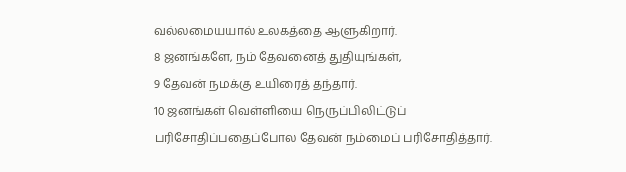வல்லமையயால் உலகத்தை ஆளுகிறார்.
8 ஜனங்களே, நம் தேவனைத் துதியுங்கள்,
9 தேவன் நமக்கு உயிரைத் தந்தார்.
10 ஜனங்கள் வெள்ளியை நெருப்பிலிட்டுப் பரிசோதிப்பதைப்போல தேவன் நம்மைப் பரிசோதித்தார்.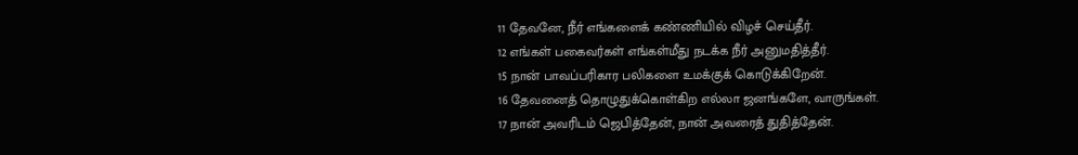11 தேவனே, நீர் எங்களைக் கண்ணியில் விழச் செய்தீர்.
12 எங்கள் பகைவர்கள் எங்கள்மீது நடக்க நீர் அனுமதித்தீர்.
15 நான் பாவப்பரிகார பலிகளை உமக்குக் கொடுக்கிறேன்.
16 தேவனைத் தொழுதுக்கொள்கிற எல்லா ஜனங்களே, வாருங்கள்.
17 நான் அவரிடம் ஜெபித்தேன், நான் அவரைத் துதித்தேன்.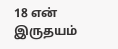18 என் இருதயம்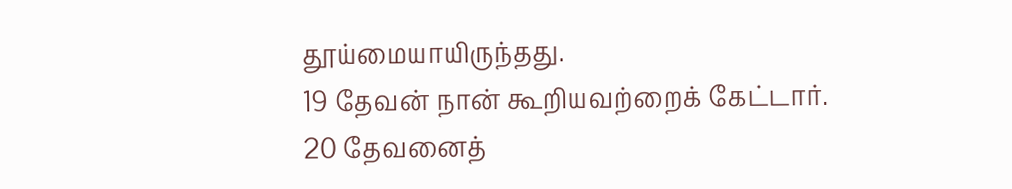தூய்மையாயிருந்தது.
19 தேவன் நான் கூறியவற்றைக் கேட்டார்.
20 தேவனைத்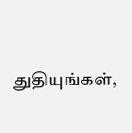துதியுங்கள்,